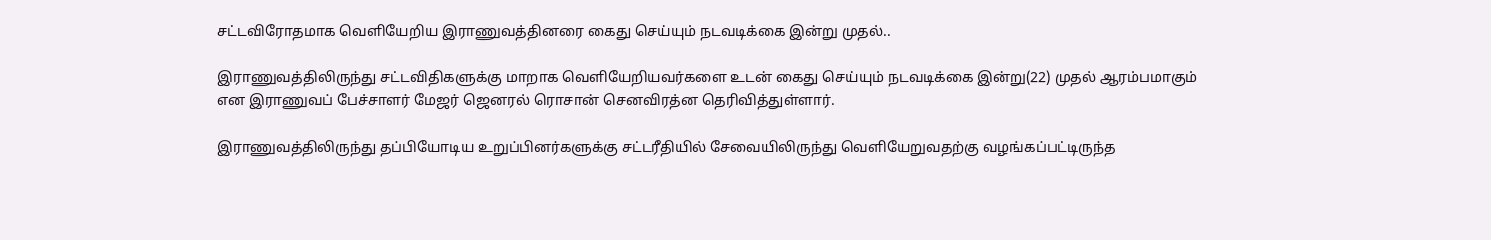சட்டவிரோதமாக வெளியேறிய இராணுவத்தினரை கைது செய்யும் நடவடிக்கை இன்று முதல்..

இராணுவத்திலிருந்து சட்டவிதிகளுக்கு மாறாக வெளியேறியவர்களை உடன் கைது செய்யும் நடவடிக்கை இன்று(22) முதல் ஆரம்பமாகும் என இராணுவப் பேச்சாளர் மேஜர் ஜெனரல் ரொசான் செனவிரத்ன தெரிவித்துள்ளார்.

இராணுவத்திலிருந்து தப்பியோடிய உறுப்பினர்களுக்கு சட்டரீதியில் சேவையிலிருந்து வெளியேறுவதற்கு வழங்கப்பட்டிருந்த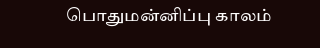பொதுமன்னிப்பு காலம்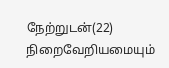நேற்றுடன்(22) நிறைவேறியமையும்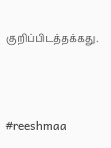குறிப்பிடத்தக்கது.



#reeshmaa